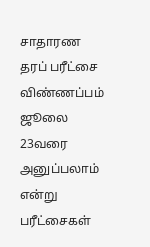சாதாரண தரப் பரீட்சை விண்ணப்பம் ஜூலை 23வரை அனுப்பலாம் என்று பரீட்சைகள்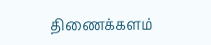திணைக்களம்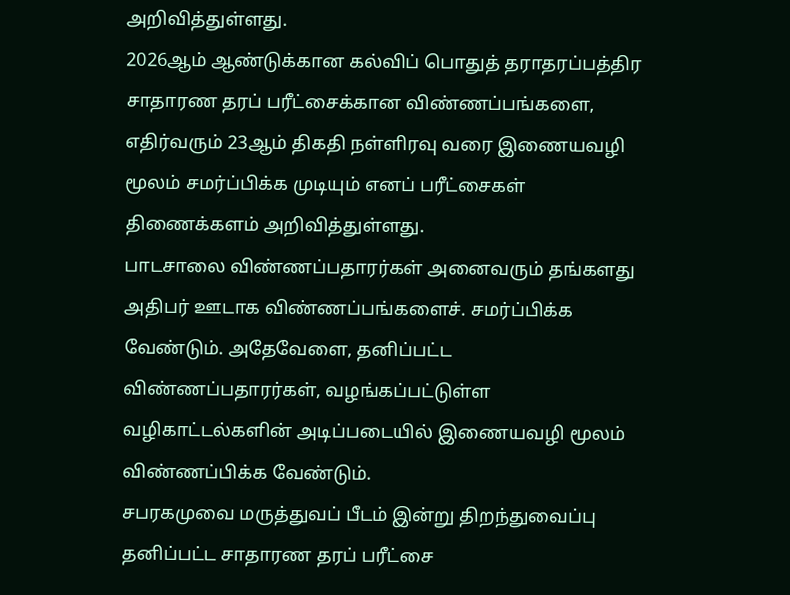அறிவித்துள்ளது.
2026ஆம் ஆண்டுக்கான கல்விப் பொதுத் தராதரப்பத்திர சாதாரண தரப் பரீட்சைக்கான விண்ணப்பங்களை, எதிர்வரும் 23ஆம் திகதி நள்ளிரவு வரை இணையவழி மூலம் சமர்ப்பிக்க முடியும் எனப் பரீட்சைகள் திணைக்களம் அறிவித்துள்ளது.
பாடசாலை விண்ணப்பதாரர்கள் அனைவரும் தங்களது அதிபர் ஊடாக விண்ணப்பங்களைச். சமர்ப்பிக்க வேண்டும். அதேவேளை, தனிப்பட்ட விண்ணப்பதாரர்கள், வழங்கப்பட்டுள்ள வழிகாட்டல்களின் அடிப்படையில் இணையவழி மூலம் விண்ணப்பிக்க வேண்டும்.
சபரகமுவை மருத்துவப் பீடம் இன்று திறந்துவைப்பு
தனிப்பட்ட சாதாரண தரப் பரீட்சை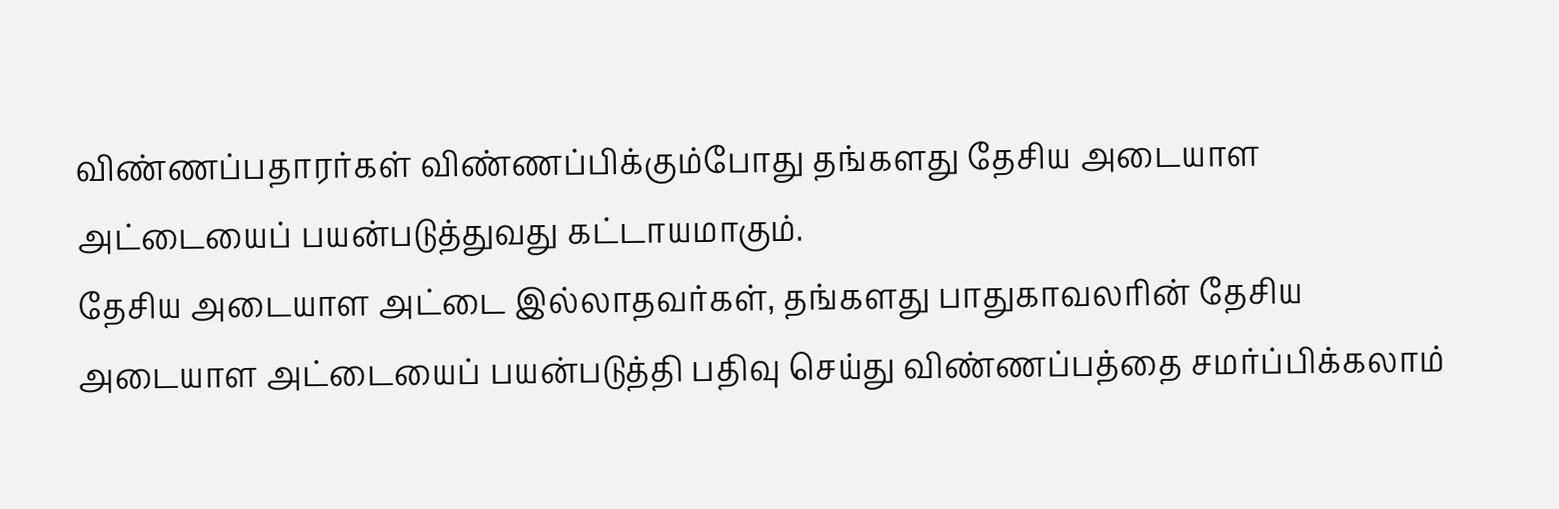விண்ணப்பதாரர்கள் விண்ணப்பிக்கும்போது தங்களது தேசிய அடையாள அட்டையைப் பயன்படுத்துவது கட்டாயமாகும்.
தேசிய அடையாள அட்டை இல்லாதவர்கள், தங்களது பாதுகாவலரின் தேசிய அடையாள அட்டையைப் பயன்படுத்தி பதிவு செய்து விண்ணப்பத்தை சமர்ப்பிக்கலாம்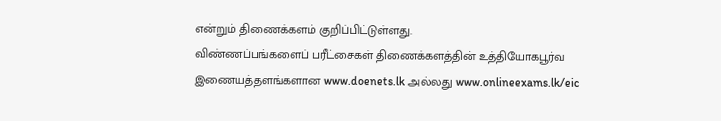என்றும் திணைக்களம் குறிப்பிட்டுள்ளது.
விண்ணப்பங்களைப் பரீட்சைகள் திணைக்களத்தின் உத்தியோகபூர்வ இணையத்தளங்களான www.doenets.lk அல்லது www.onlineexams.lk/eic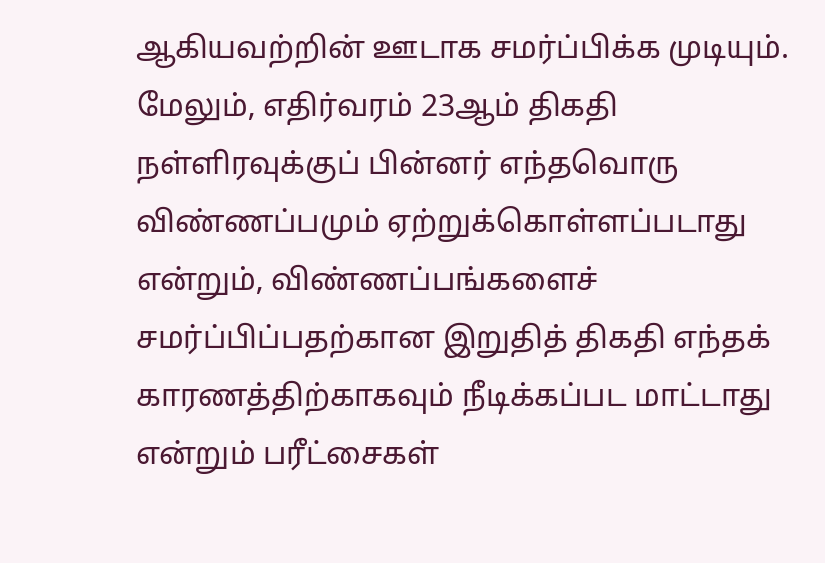ஆகியவற்றின் ஊடாக சமர்ப்பிக்க முடியும்.
மேலும், எதிர்வரம் 23ஆம் திகதி நள்ளிரவுக்குப் பின்னர் எந்தவொரு விண்ணப்பமும் ஏற்றுக்கொள்ளப்படாது என்றும், விண்ணப்பங்களைச் சமர்ப்பிப்பதற்கான இறுதித் திகதி எந்தக் காரணத்திற்காகவும் நீடிக்கப்பட மாட்டாது என்றும் பரீட்சைகள்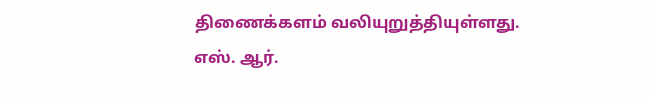திணைக்களம் வலியுறுத்தியுள்ளது.
எஸ். ஆர்.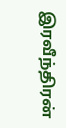இரவீந்திரன்